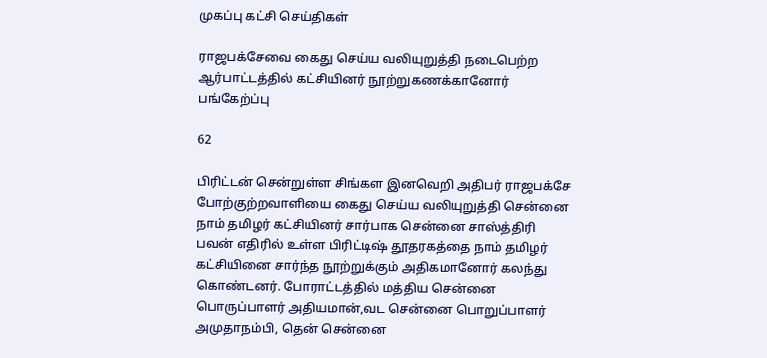முகப்பு கட்சி செய்திகள்

ராஜபக்சேவை கைது செய்ய வலியுறுத்தி நடைபெற்ற ஆர்பாட்டத்தில் கட்சியினர் நூற்றுகணக்கானோர் பங்கேற்ப்பு

62

பிரிட்டன் சென்றுள்ள சிங்கள இனவெறி அதிபர் ராஜபக்சே போற்குற்றவாளியை கைது செய்ய வலியுறுத்தி சென்னை நாம் தமிழர் கட்சியினர் சார்பாக சென்னை சாஸ்த்திரி பவன் எதிரில் உள்ள பிரிட்டிஷ் தூதரகத்தை நாம் தமிழர் கட்சியினை சார்ந்த நூற்றுக்கும் அதிகமானோர் கலந்து கொண்டனர். போராட்டத்தில் மத்திய சென்னை பொருப்பாளர் அதியமான்,வட சென்னை பொறுப்பாளர் அமுதாநம்பி, தென் சென்னை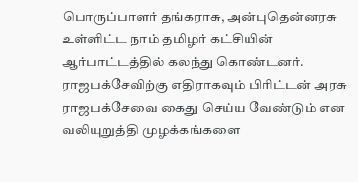பொருப்பாளர் தங்கராசு, அன்புதென்னரசு உள்ளிட்ட நாம் தமிழர் கட்சியின் ஆர்பாட்டத்தில் கலந்து கொண்டனர். ராஜபக்சேவிற்கு எதிராகவும் பிரிட்டன் அரசு ராஜபக்சேவை கைது செய்ய வேண்டும் என வலியுறுத்தி முழக்கங்களை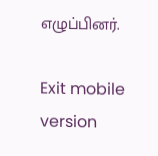எழுப்பினர்.

Exit mobile version